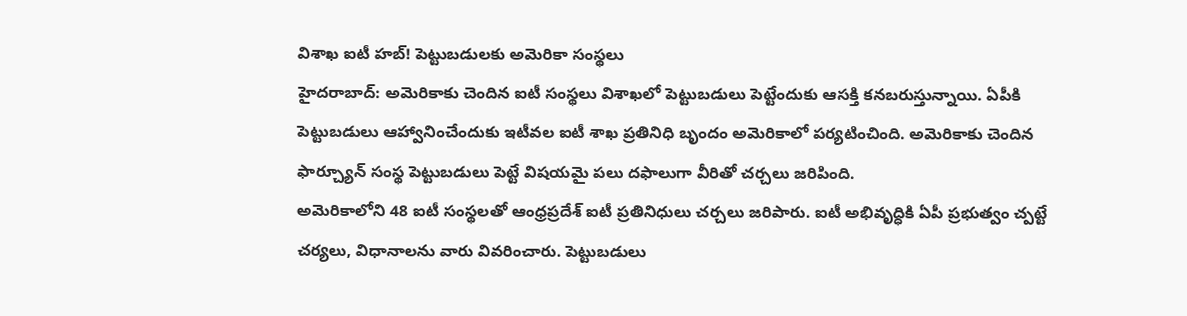విశాఖ ఐటీ హబ్! పెట్టుబడులకు అమెరికా సంస్థలు
హైదరాబాద్: అమెరికాకు చెందిన ఐటీ సంస్థలు విశాఖలో పెట్టుబడులు పెట్టేందుకు ఆసక్తి కనబరుస్తున్నాయి. ఏపీకి పెట్టుబడులు ఆహ్వానించేందుకు ఇటీవల ఐటీ శాఖ ప్రతినిధి బృందం అమెరికాలో పర్యటించింది. అమెరికాకు చెందిన ఫార్చ్యూన్ సంస్థ పెట్టుబడులు పెట్టే విషయమై పలు దఫాలుగా వీరితో చర్చలు జరిపింది.
అమెరికాలోని 48 ఐటీ సంస్థలతో ఆంధ్రప్రదేశ్ ఐటీ ప్రతినిధులు చర్చలు జరిపారు. ఐటీ అభివృద్ధికి ఏపీ ప్రభుత్వం చ్పట్టే చర్యలు, విధానాలను వారు వివరించారు. పెట్టుబడులు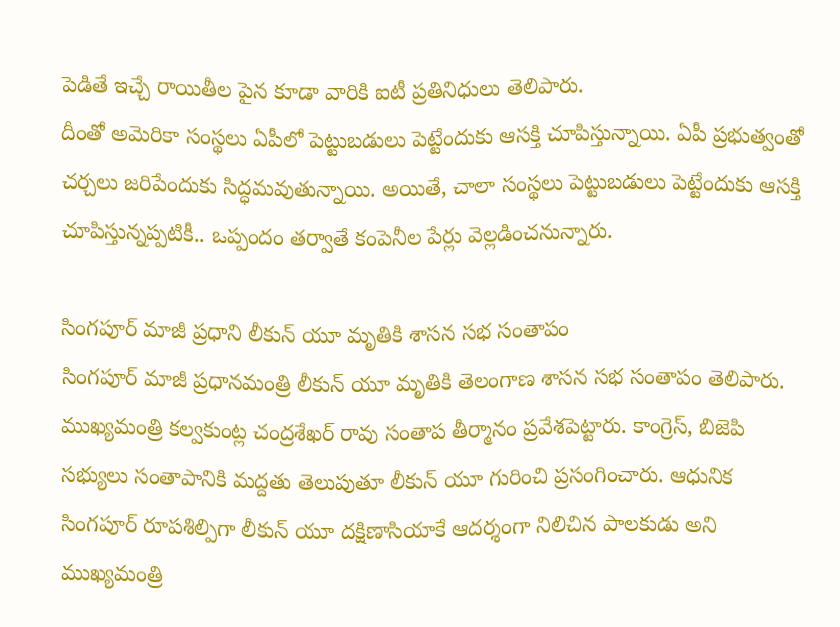పెడితే ఇచ్చే రాయితీల పైన కూడా వారికి ఐటీ ప్రతినిధులు తెలిపారు.
దీంతో అమెరికా సంస్థలు ఏపీలో పెట్టుబడులు పెట్టేందుకు ఆసక్తి చూపిస్తున్నాయి. ఏపీ ప్రభుత్వంతో చర్చలు జరిపేందుకు సిద్ధమవుతున్నాయి. అయితే, చాలా సంస్థలు పెట్టుబడులు పెట్టేందుకు ఆసక్తి చూపిస్తున్నప్పటికీ.. ఒప్పందం తర్వాతే కంపెనీల పేర్లు వెల్లడించనున్నారు.

సింగపూర్ మాజీ ప్రధాని లీకున్ యూ మృతికి శాసన సభ సంతాపం
సింగపూర్ మాజీ ప్రధానమంత్రి లీకున్ యూ మృతికి తెలంగాణ శాసన సభ సంతాపం తెలిపారు. ముఖ్యమంత్రి కల్వకుంట్ల చంద్రశేఖర్ రావు సంతాప తీర్మానం ప్రవేశపెట్టారు. కాంగ్రెస్, బిజెపి సభ్యులు సంతాపానికి మద్దతు తెలుపుతూ లీకున్ యూ గురించి ప్రసంగించారు. ఆధునిక సింగపూర్ రూపశిల్పిగా లీకున్ యూ దక్షిణాసియాకే ఆదర్శంగా నిలిచిన పాలకుడు అని ముఖ్యమంత్రి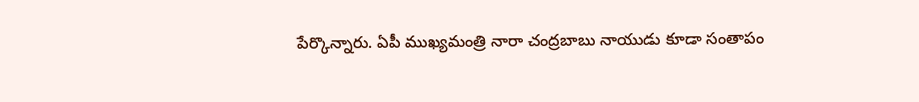పేర్కొన్నారు. ఏపీ ముఖ్యమంత్రి నారా చంద్రబాబు నాయుడు కూడా సంతాపం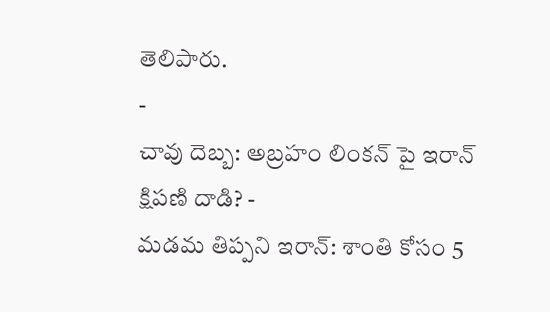తెలిపారు.
-
చావు దెబ్బ: అబ్రహం లింకన్ పై ఇరాన్ క్షిపణి దాడి? -
మడమ తిప్పని ఇరాన్: శాంతి కోసం 5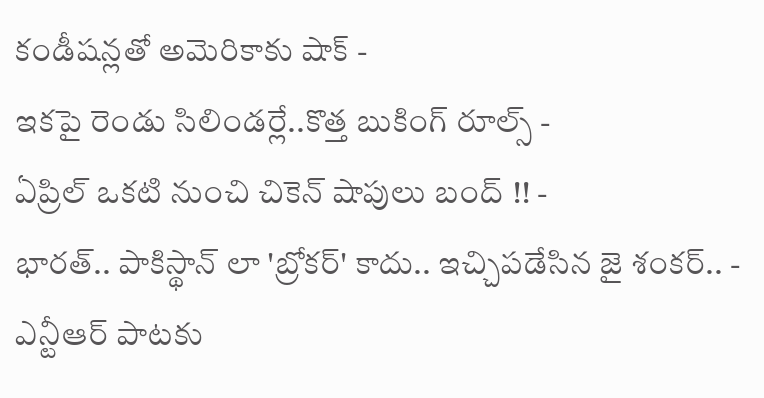కండీషన్లతో అమెరికాకు షాక్ -
ఇకపై రెండు సిలిండర్లే..కొత్త బుకింగ్ రూల్స్ -
ఏప్రిల్ ఒకటి నుంచి చికెన్ షాపులు బంద్ !! -
భారత్.. పాకిస్థాన్ లా 'బ్రోకర్' కాదు.. ఇచ్చిపడేసిన జై శంకర్.. -
ఎన్టీఆర్ పాటకు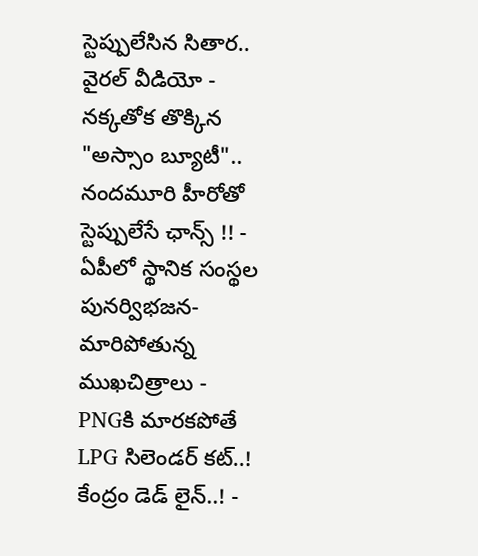స్టెప్పులేసిన సితార.. వైరల్ వీడియో -
నక్కతోక తొక్కిన "అస్సాం బ్యూటీ".. నందమూరి హీరోతో స్టెప్పులేసే ఛాన్స్ !! -
ఏపీలో స్థానిక సంస్థల పునర్విభజన- మారిపోతున్న ముఖచిత్రాలు -
PNGకి మారకపోతే LPG సిలెండర్ కట్..! కేంద్రం డెడ్ లైన్..! -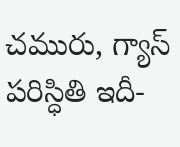చమురు, గ్యాస్ పరిస్ధితి ఇదీ-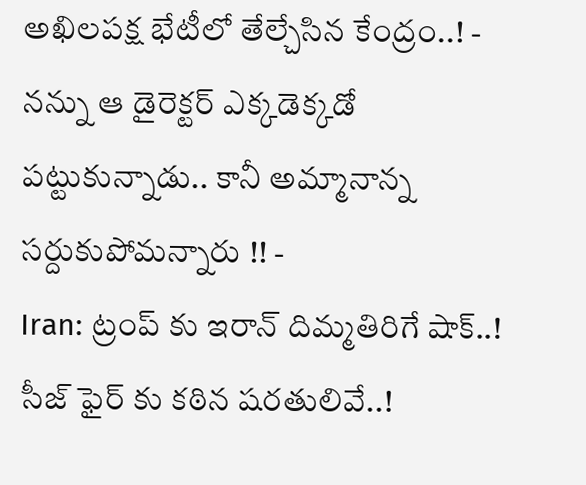అఖిలపక్ష భేటీలో తేల్చేసిన కేంద్రం..! -
నన్ను ఆ డైరెక్టర్ ఎక్కడెక్కడో పట్టుకున్నాడు.. కానీ అమ్మానాన్న సర్దుకుపోమన్నారు !! -
Iran: ట్రంప్ కు ఇరాన్ దిమ్మతిరిగే షాక్..! సీజ్ ఫైర్ కు కఠిన షరతులివే..!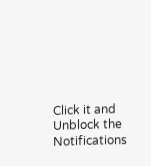Click it and Unblock the Notifications